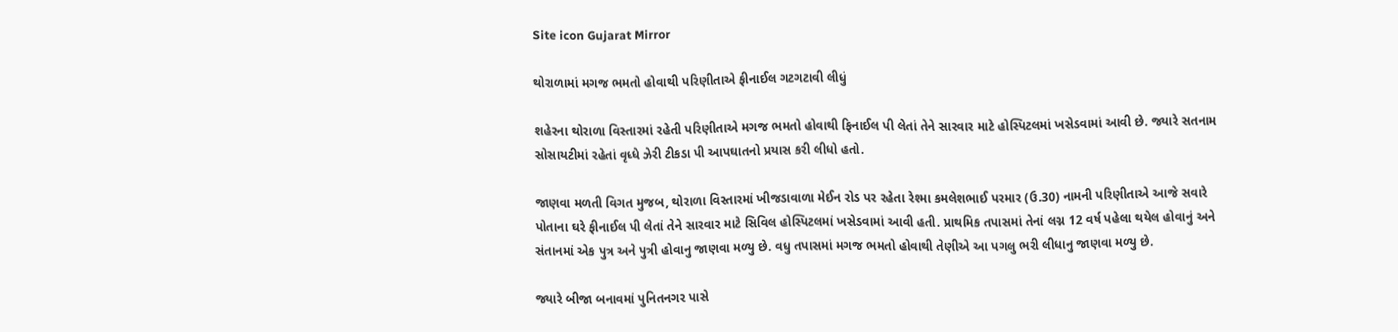Site icon Gujarat Mirror

થોરાળામાં મગજ ભમતો હોવાથી પરિણીતાએ ફીનાઈલ ગટગટાવી લીધું

શહેરના થોરાળા વિસ્તારમાં રહેતી પરિણીતાએ મગજ ભમતો હોવાથી ફિનાઈલ પી લેતાં તેને સારવાર માટે હોસ્પિટલમાં ખસેડવામાં આવી છે. જ્યારે સતનામ સોસાયટીમાં રહેતાં વૃધ્ધે ઝેરી ટીકડા પી આપઘાતનો પ્રયાસ કરી લીધો હતો.

જાણવા મળતી વિગત મુજબ, થોરાળા વિસ્તારમાં ખીજડાવાળા મેઈન રોડ પર રહેતા રેશ્મા કમલેશભાઈ પરમાર (ઉ.30) નામની પરિણીતાએ આજે સવારે પોતાના ઘરે ફીનાઈલ પી લેતાં તેને સારવાર માટે સિવિલ હોસ્પિટલમાં ખસેડવામાં આવી હતી. પ્રાથમિક તપાસમાં તેનાં લગ્ન 12 વર્ષ પહેલા થયેલ હોવાનું અને સંતાનમાં એક પુત્ર અને પુત્રી હોવાનુ જાણવા મળ્યુ છે. વધુ તપાસમાં મગજ ભમતો હોવાથી તેણીએ આ પગલુ ભરી લીધાનુ જાણવા મળ્યુ છે.

જ્યારે બીજા બનાવમાં પુનિતનગર પાસે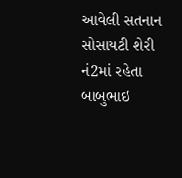આવેલી સતનાન સોસાયટી શેરી નં2માં રહેતા બાબુભાઇ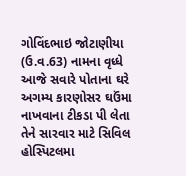ગોવિંદભાઇ જોટાણીયા (ઉ.વ.63) નામના વૃધ્ધે આજે સવારે પોતાના ઘરે અગમ્ય કારણોસર ઘઉંમા નાખવાના ટીકડા પી લેતા તેને સારવાર માટે સિવિલ હોસ્પિટલમા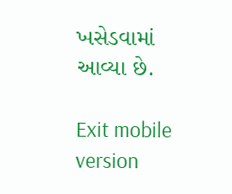ખસેડવામાં આવ્યા છે.

Exit mobile version